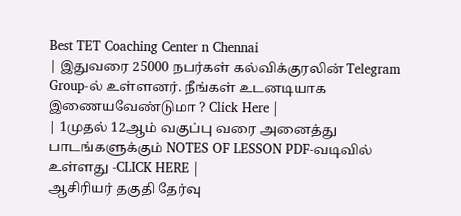Best TET Coaching Center n Chennai
| இதுவரை 25000 நபர்கள் கல்விக்குரலின் Telegram Group-ல் உள்ளனர். நீங்கள் உடனடியாக இணையவேண்டுமா ? Click Here |
| 1முதல் 12ஆம் வகுப்பு வரை அனைத்து பாடங்களுக்கும் NOTES OF LESSON PDF-வடிவில் உள்ளது -CLICK HERE |
ஆசிரியர் தகுதி தேர்வு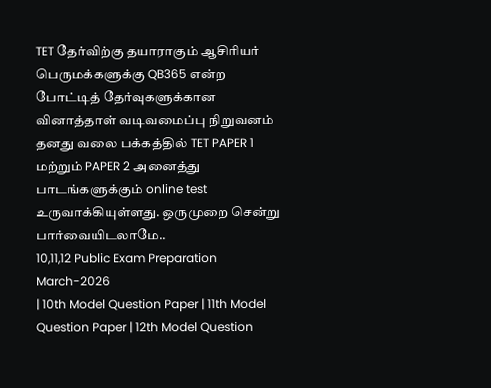TET தேர்விற்கு தயாராகும் ஆசிரியர் பெருமக்களுக்கு QB365 என்ற போட்டித் தேர்வுகளுக்கான வினாத்தாள் வடிவமைப்பு நிறுவனம் தனது வலை பக்கத்தில் TET PAPER 1 மற்றும் PAPER 2 அனைத்து பாடங்களுக்கும் online test உருவாக்கியுள்ளது. ஒருமுறை சென்று பார்வையிடலாமே..
10,11,12 Public Exam Preparation March-2026
| 10th Model Question Paper | 11th Model Question Paper | 12th Model Question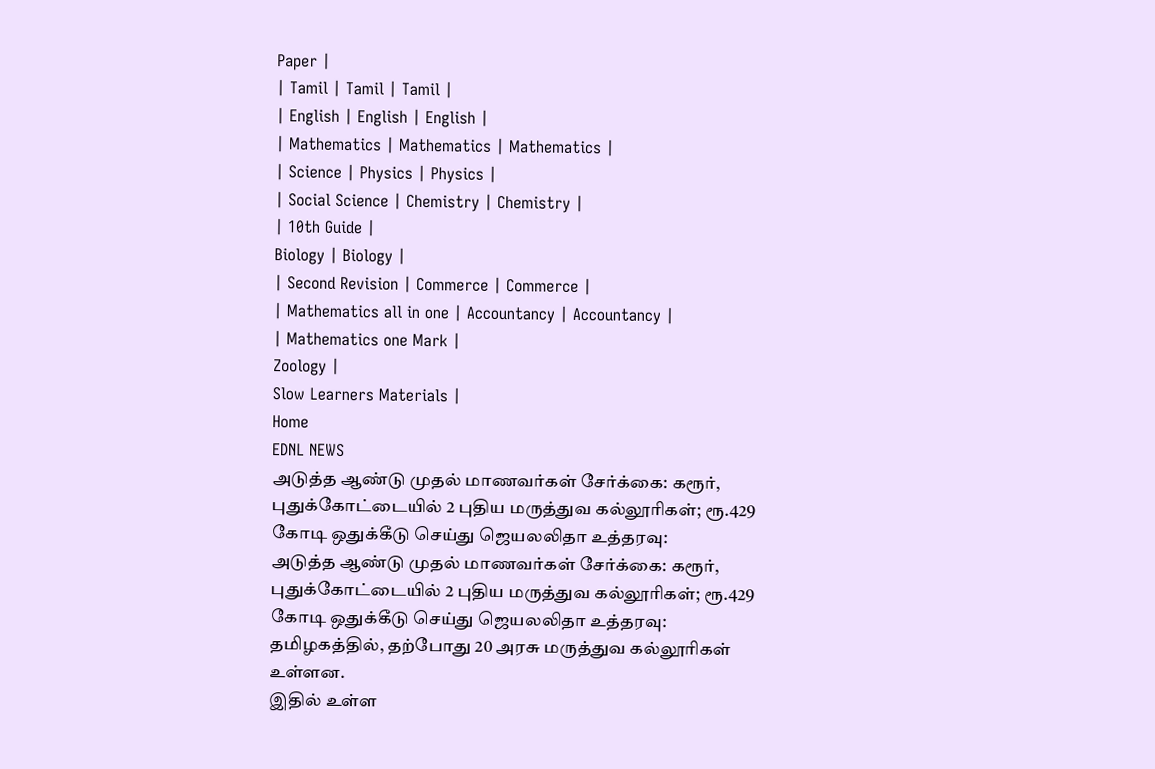Paper |
| Tamil | Tamil | Tamil |
| English | English | English |
| Mathematics | Mathematics | Mathematics |
| Science | Physics | Physics |
| Social Science | Chemistry | Chemistry |
| 10th Guide |
Biology | Biology |
| Second Revision | Commerce | Commerce |
| Mathematics all in one | Accountancy | Accountancy |
| Mathematics one Mark |
Zoology |
Slow Learners Materials |
Home
EDNL NEWS
அடுத்த ஆண்டு முதல் மாணவர்கள் சேர்க்கை: கரூர், புதுக்கோட்டையில் 2 புதிய மருத்துவ கல்லூரிகள்; ரூ.429 கோடி ஒதுக்கீடு செய்து ஜெயலலிதா உத்தரவு:
அடுத்த ஆண்டு முதல் மாணவர்கள் சேர்க்கை: கரூர், புதுக்கோட்டையில் 2 புதிய மருத்துவ கல்லூரிகள்; ரூ.429 கோடி ஒதுக்கீடு செய்து ஜெயலலிதா உத்தரவு:
தமிழகத்தில், தற்போது 20 அரசு மருத்துவ கல்லூரிகள் உள்ளன.
இதில் உள்ள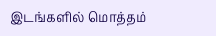இடங்களில் மொத்தம்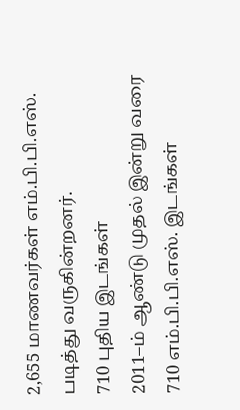2,655 மாணவர்கள் எம்.பி.பி.எஸ். படித்து வருகின்றனர்.
710 புதிய இடங்கள்
2011–ம் ஆண்டு முதல் இன்று வரை 710 எம்.பி.பி.எஸ். இடங்கள்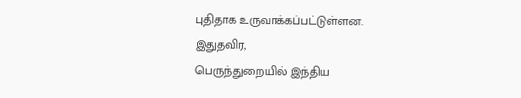புதிதாக உருவாக்கப்பட்டுள்ளன.
இதுதவிர,
பெருந்துறையில் இந்திய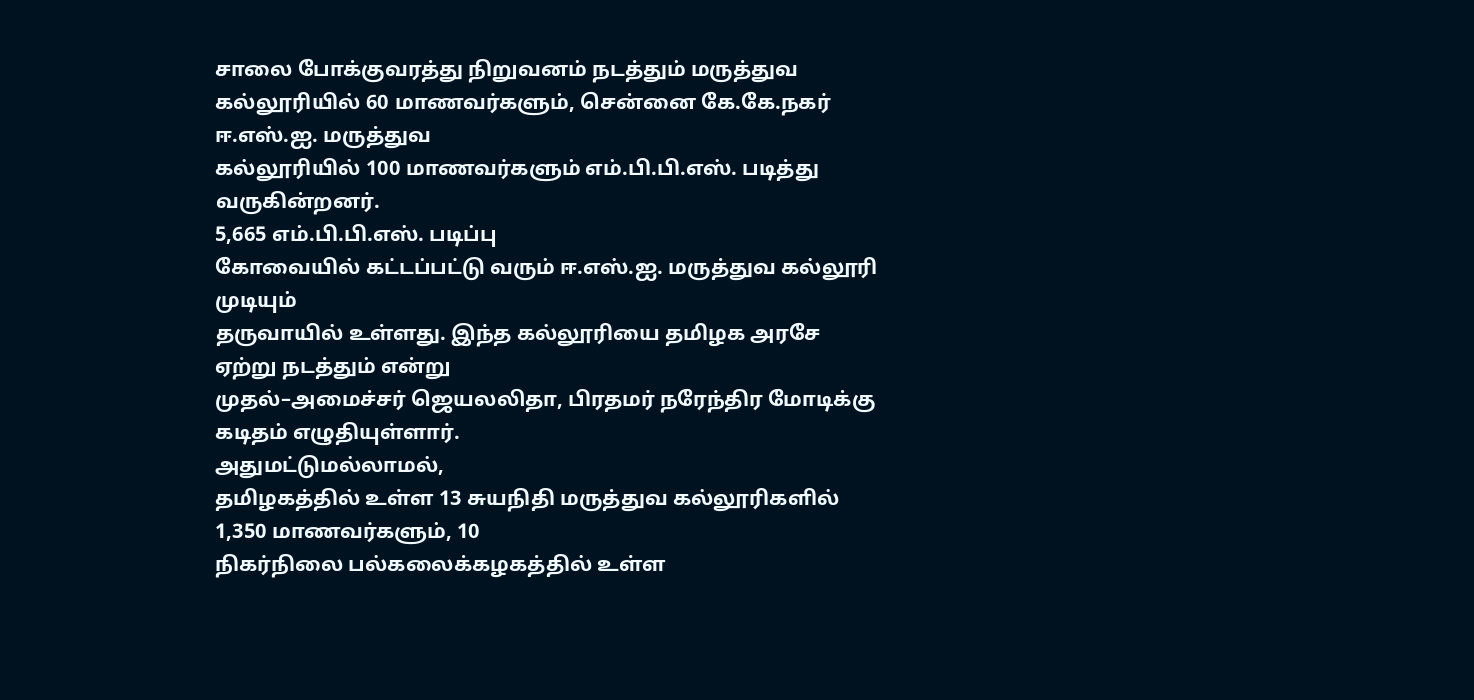சாலை போக்குவரத்து நிறுவனம் நடத்தும் மருத்துவ
கல்லூரியில் 60 மாணவர்களும், சென்னை கே.கே.நகர் ஈ.எஸ்.ஐ. மருத்துவ
கல்லூரியில் 100 மாணவர்களும் எம்.பி.பி.எஸ். படித்து வருகின்றனர்.
5,665 எம்.பி.பி.எஸ். படிப்பு
கோவையில் கட்டப்பட்டு வரும் ஈ.எஸ்.ஐ. மருத்துவ கல்லூரி முடியும்
தருவாயில் உள்ளது. இந்த கல்லூரியை தமிழக அரசே ஏற்று நடத்தும் என்று
முதல்–அமைச்சர் ஜெயலலிதா, பிரதமர் நரேந்திர மோடிக்கு கடிதம் எழுதியுள்ளார்.
அதுமட்டுமல்லாமல்,
தமிழகத்தில் உள்ள 13 சுயநிதி மருத்துவ கல்லூரிகளில் 1,350 மாணவர்களும், 10
நிகர்நிலை பல்கலைக்கழகத்தில் உள்ள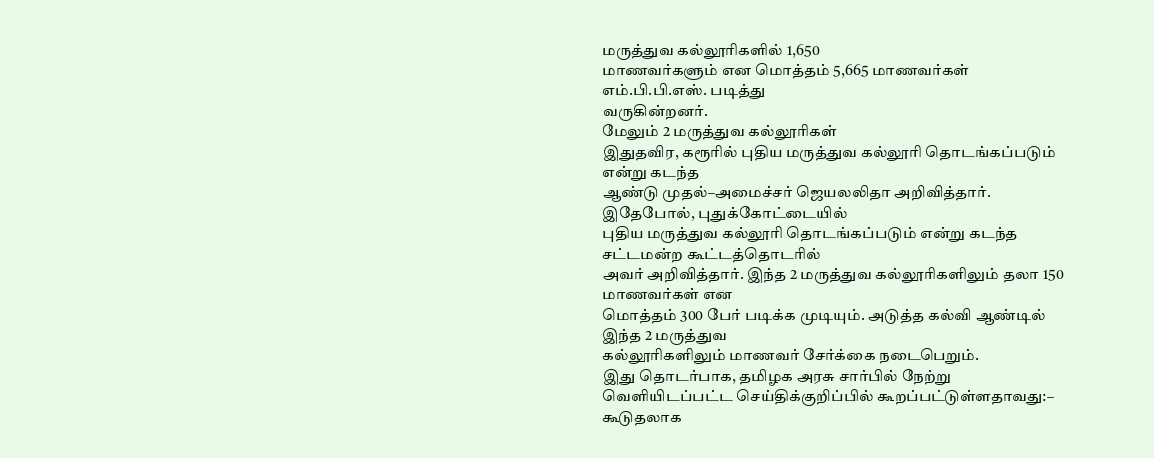மருத்துவ கல்லூரிகளில் 1,650
மாணவர்களும் என மொத்தம் 5,665 மாணவர்கள் எம்.பி.பி.எஸ். படித்து
வருகின்றனர்.
மேலும் 2 மருத்துவ கல்லூரிகள்
இதுதவிர, கரூரில் புதிய மருத்துவ கல்லூரி தொடங்கப்படும் என்று கடந்த
ஆண்டு முதல்–அமைச்சர் ஜெயலலிதா அறிவித்தார். இதேபோல், புதுக்கோட்டையில்
புதிய மருத்துவ கல்லூரி தொடங்கப்படும் என்று கடந்த சட்டமன்ற கூட்டத்தொடரில்
அவர் அறிவித்தார். இந்த 2 மருத்துவ கல்லூரிகளிலும் தலா 150 மாணவர்கள் என
மொத்தம் 300 பேர் படிக்க முடியும். அடுத்த கல்வி ஆண்டில் இந்த 2 மருத்துவ
கல்லூரிகளிலும் மாணவர் சேர்க்கை நடைபெறும்.
இது தொடர்பாக, தமிழக அரசு சார்பில் நேற்று வெளியிடப்பட்ட செய்திக்குறிப்பில் கூறப்பட்டுள்ளதாவது:–
கூடுதலாக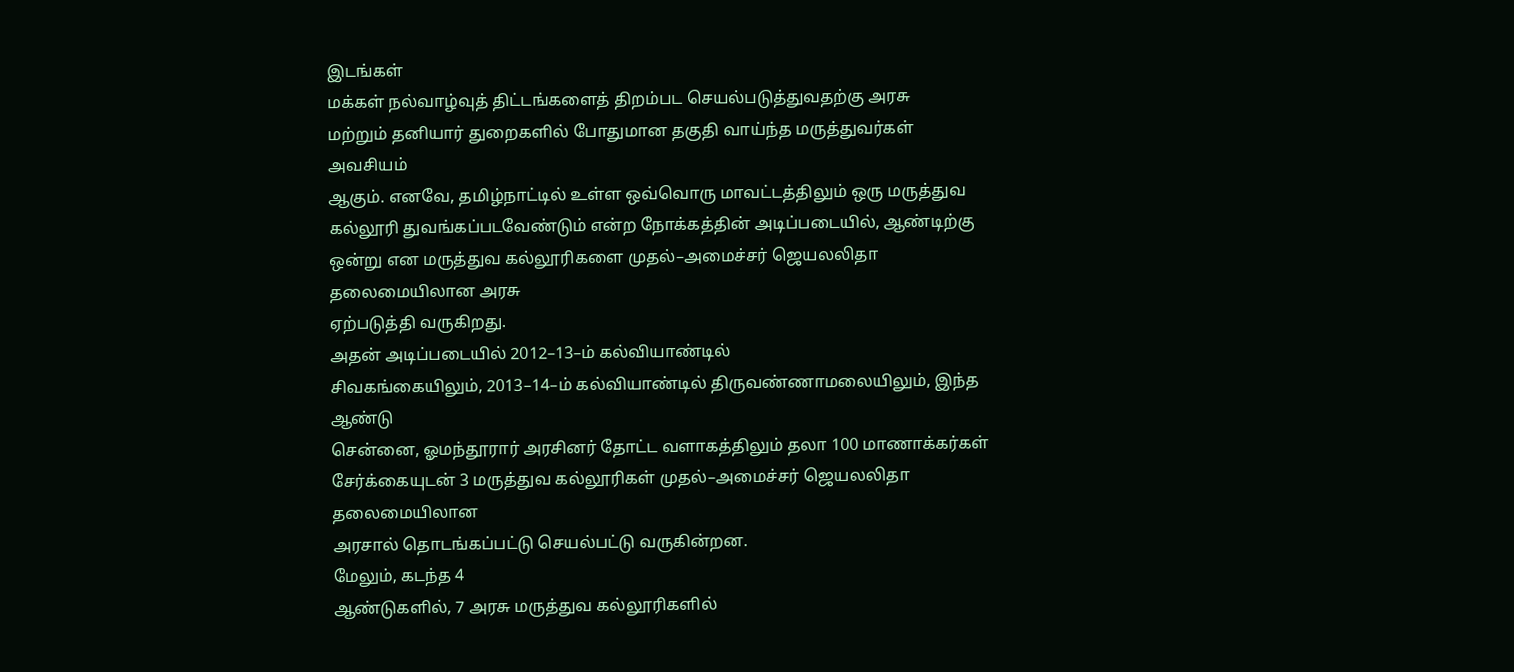இடங்கள்
மக்கள் நல்வாழ்வுத் திட்டங்களைத் திறம்பட செயல்படுத்துவதற்கு அரசு
மற்றும் தனியார் துறைகளில் போதுமான தகுதி வாய்ந்த மருத்துவர்கள் அவசியம்
ஆகும். எனவே, தமிழ்நாட்டில் உள்ள ஒவ்வொரு மாவட்டத்திலும் ஒரு மருத்துவ
கல்லூரி துவங்கப்படவேண்டும் என்ற நோக்கத்தின் அடிப்படையில், ஆண்டிற்கு
ஒன்று என மருத்துவ கல்லூரிகளை முதல்–அமைச்சர் ஜெயலலிதா தலைமையிலான அரசு
ஏற்படுத்தி வருகிறது.
அதன் அடிப்படையில் 2012–13–ம் கல்வியாண்டில்
சிவகங்கையிலும், 2013–14–ம் கல்வியாண்டில் திருவண்ணாமலையிலும், இந்த ஆண்டு
சென்னை, ஓமந்தூரார் அரசினர் தோட்ட வளாகத்திலும் தலா 100 மாணாக்கர்கள்
சேர்க்கையுடன் 3 மருத்துவ கல்லூரிகள் முதல்–அமைச்சர் ஜெயலலிதா தலைமையிலான
அரசால் தொடங்கப்பட்டு செயல்பட்டு வருகின்றன.
மேலும், கடந்த 4
ஆண்டுகளில், 7 அரசு மருத்துவ கல்லூரிகளில்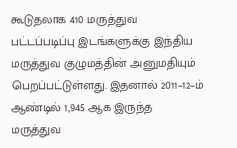கூடுதலாக 410 மருத்துவ
பட்டப்படிப்பு இடங்களுக்கு இந்திய மருத்துவ குழுமத்தின் அனுமதியும்
பெறப்பட்டுள்ளது. இதனால் 2011–12–ம் ஆண்டில் 1,945 ஆக இருந்த மருத்துவ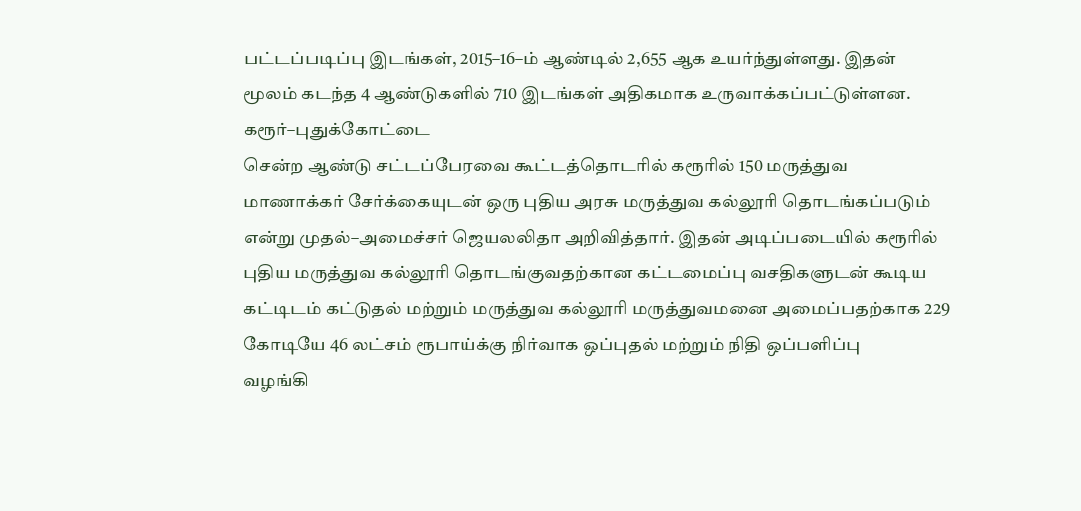பட்டப்படிப்பு இடங்கள், 2015–16–ம் ஆண்டில் 2,655 ஆக உயர்ந்துள்ளது. இதன்
மூலம் கடந்த 4 ஆண்டுகளில் 710 இடங்கள் அதிகமாக உருவாக்கப்பட்டுள்ளன.
கரூர்–புதுக்கோட்டை
சென்ற ஆண்டு சட்டப்பேரவை கூட்டத்தொடரில் கரூரில் 150 மருத்துவ
மாணாக்கர் சேர்க்கையுடன் ஒரு புதிய அரசு மருத்துவ கல்லூரி தொடங்கப்படும்
என்று முதல்–அமைச்சர் ஜெயலலிதா அறிவித்தார். இதன் அடிப்படையில் கரூரில்
புதிய மருத்துவ கல்லூரி தொடங்குவதற்கான கட்டமைப்பு வசதிகளுடன் கூடிய
கட்டிடம் கட்டுதல் மற்றும் மருத்துவ கல்லூரி மருத்துவமனை அமைப்பதற்காக 229
கோடியே 46 லட்சம் ரூபாய்க்கு நிர்வாக ஒப்புதல் மற்றும் நிதி ஒப்பளிப்பு
வழங்கி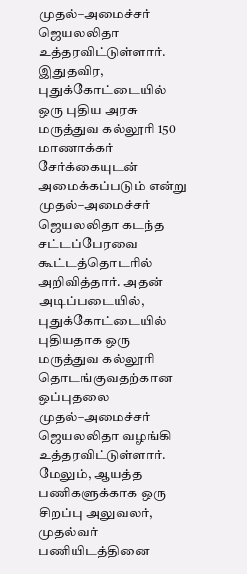முதல்–அமைச்சர் ஜெயலலிதா உத்தரவிட்டுள்ளார்.
இதுதவிர,
புதுக்கோட்டையில் ஒரு புதிய அரசு மருத்துவ கல்லூரி 150 மாணாக்கர்
சேர்க்கையுடன் அமைக்கப்படும் என்று முதல்–அமைச்சர் ஜெயலலிதா கடந்த
சட்டப்பேரவை கூட்டத்தொடரில் அறிவித்தார். அதன் அடிப்படையில்,
புதுக்கோட்டையில் புதியதாக ஒரு மருத்துவ கல்லூரி தொடங்குவதற்கான ஒப்புதலை
முதல்–அமைச்சர் ஜெயலலிதா வழங்கி உத்தரவிட்டுள்ளார்.
மேலும், ஆயத்த
பணிகளுக்காக ஒரு சிறப்பு அலுவலர், முதல்வர் பணியிடத்தினை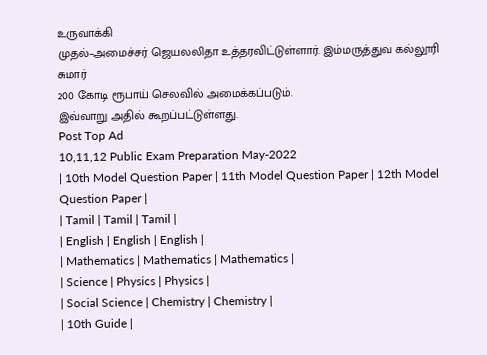உருவாக்கி
முதல்–அமைச்சர் ஜெயலலிதா உத்தரவிட்டுள்ளார். இம்மருத்துவ கல்லூரி சுமார்
200 கோடி ரூபாய் செலவில் அமைக்கப்படும்.
இவ்வாறு அதில் கூறப்பட்டுள்ளது.
Post Top Ad
10,11,12 Public Exam Preparation May-2022
| 10th Model Question Paper | 11th Model Question Paper | 12th Model Question Paper |
| Tamil | Tamil | Tamil |
| English | English | English |
| Mathematics | Mathematics | Mathematics |
| Science | Physics | Physics |
| Social Science | Chemistry | Chemistry |
| 10th Guide |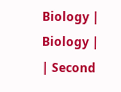Biology | Biology |
| Second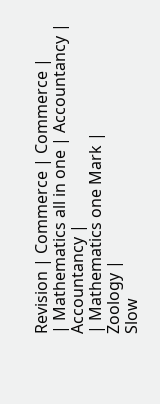Revision | Commerce | Commerce |
| Mathematics all in one | Accountancy | Accountancy |
| Mathematics one Mark |
Zoology |
Slow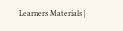Learners Materials |